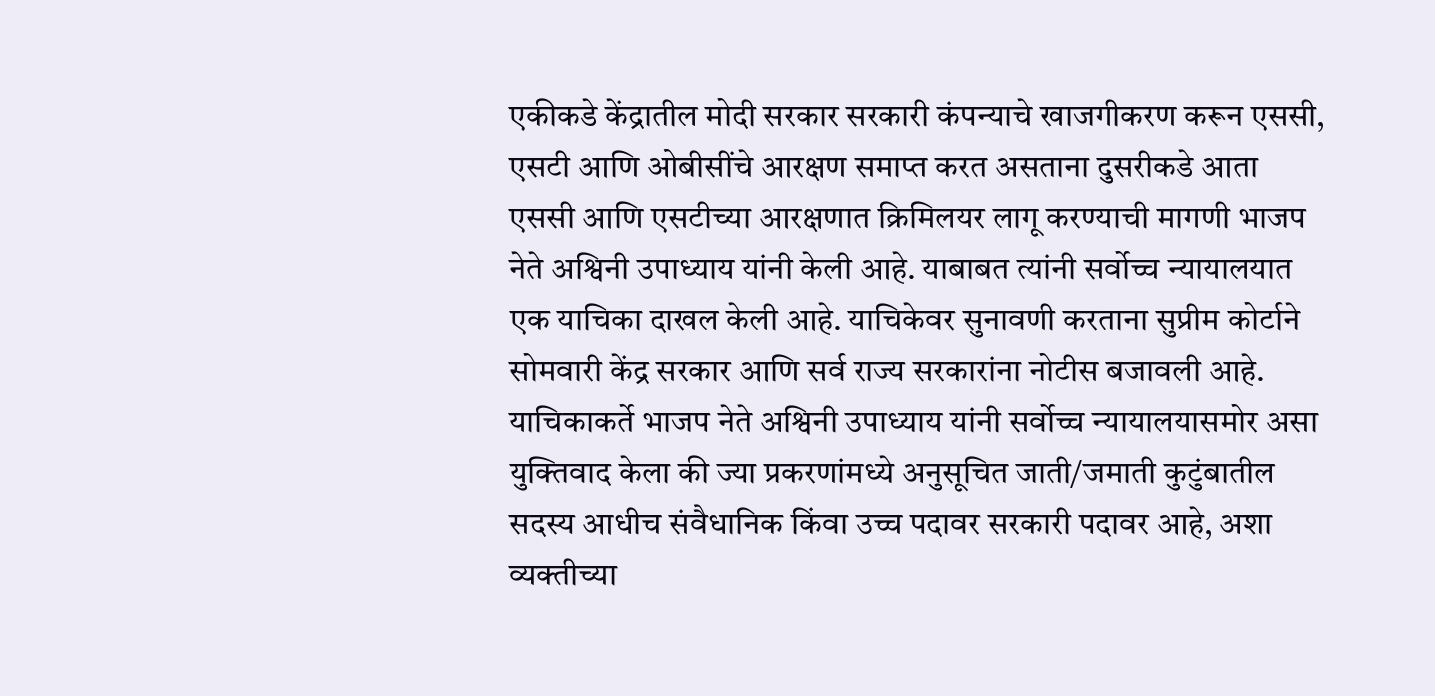एकीकडे केंद्रातील मोदी सरकार सरकारी कंपन्याचे खाजगीकरण करून एससी, एसटी आणि ओबीसींचे आरक्षण समाप्त करत असताना दुसरीकडे आता एससी आणि एसटीच्या आरक्षणात क्रिमिलयर लागू करण्याची मागणी भाजप नेते अश्विनी उपाध्याय यांनी केली आहे. याबाबत त्यांनी सर्वोच्च न्यायालयात एक याचिका दाखल केली आहे. याचिकेवर सुनावणी करताना सुप्रीम कोर्टाने सोमवारी केंद्र सरकार आणि सर्व राज्य सरकारांना नोटीस बजावली आहे.
याचिकाकर्ते भाजप नेते अश्विनी उपाध्याय यांनी सर्वोच्च न्यायालयासमोर असा युक्तिवाद केला की ज्या प्रकरणांमध्ये अनुसूचित जाती/जमाती कुटुंबातील सदस्य आधीच संवैधानिक किंवा उच्च पदावर सरकारी पदावर आहे, अशा व्यक्तीच्या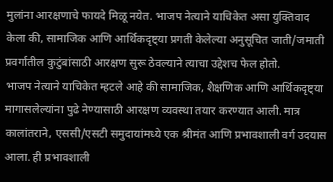मुलांना आरक्षणाचे फायदे मिळू नयेत. भाजप नेत्याने याचिकेत असा युक्तिवाद केला की, सामाजिक आणि आर्थिकदृष्ट्या प्रगती केलेल्या अनुसूचित जाती/जमाती प्रवर्गातील कुटुंबांसाठी आरक्षण सुरू ठेवल्याने त्याचा उद्देशच फेल होतो.
भाजप नेत्याने याचिकेत म्हटले आहे की सामाजिक, शैक्षणिक आणि आर्थिकदृष्ट्या मागासलेल्यांना पुढे नेण्यासाठी आरक्षण व्यवस्था तयार करण्यात आली. मात्र कालांतराने, एससी/एसटी समुदायांमध्ये एक श्रीमंत आणि प्रभावशाली वर्ग उदयास आला. ही प्रभावशाली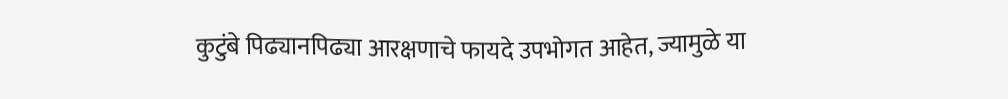कुटुंबे पिढ्यानपिढ्या आरक्षणाचे फायदे उपभोगत आहेत, ज्यामुळे या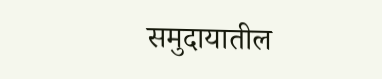समुदायातील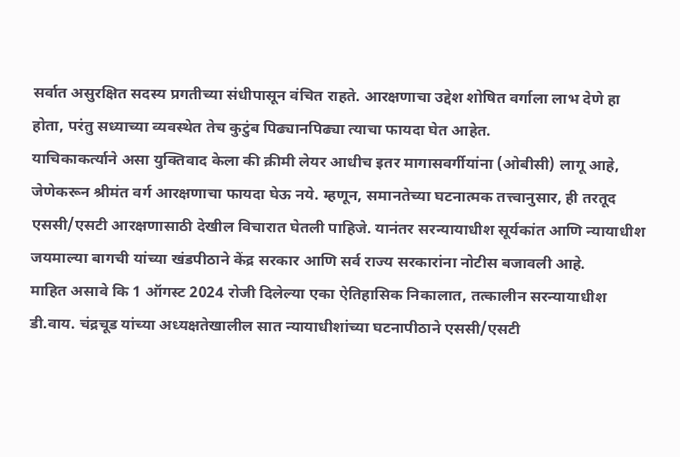सर्वात असुरक्षित सदस्य प्रगतीच्या संधीपासून वंचित राहते. आरक्षणाचा उद्देश शोषित वर्गाला लाभ देणे हा होता, परंतु सध्याच्या व्यवस्थेत तेच कुटुंब पिढ्यानपिढ्या त्याचा फायदा घेत आहेत.
याचिकाकर्त्याने असा युक्तिवाद केला की क्रीमी लेयर आधीच इतर मागासवर्गीयांना (ओबीसी) लागू आहे, जेणेकरून श्रीमंत वर्ग आरक्षणाचा फायदा घेऊ नये. म्हणून, समानतेच्या घटनात्मक तत्त्वानुसार, ही तरतूद एससी/एसटी आरक्षणासाठी देखील विचारात घेतली पाहिजे. यानंतर सरन्यायाधीश सूर्यकांत आणि न्यायाधीश जयमाल्या बागची यांच्या खंडपीठाने केंद्र सरकार आणि सर्व राज्य सरकारांना नोटीस बजावली आहे.
माहित असावे कि 1 ऑगस्ट 2024 रोजी दिलेल्या एका ऐतिहासिक निकालात, तत्कालीन सरन्यायाधीश डी.वाय. चंद्रचूड यांच्या अध्यक्षतेखालील सात न्यायाधीशांच्या घटनापीठाने एससी/एसटी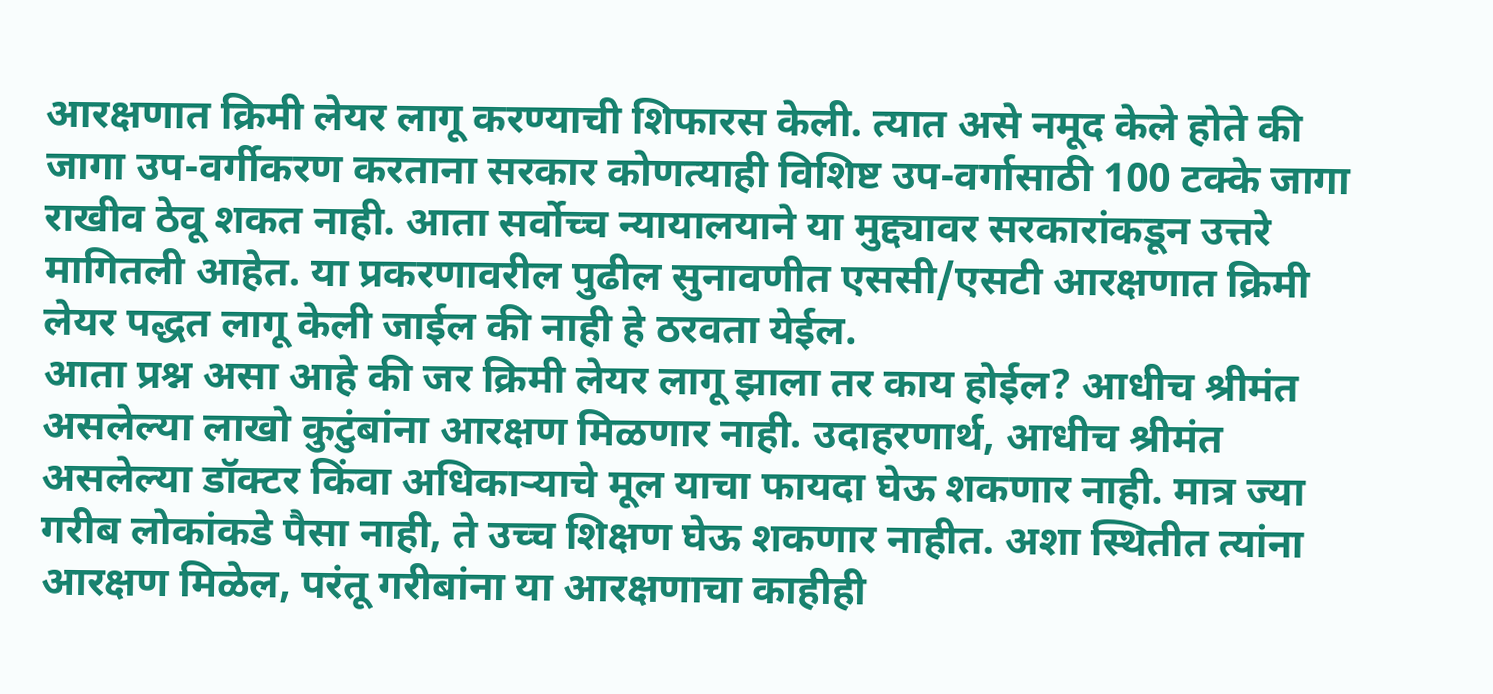आरक्षणात क्रिमी लेयर लागू करण्याची शिफारस केली. त्यात असे नमूद केले होते की जागा उप-वर्गीकरण करताना सरकार कोणत्याही विशिष्ट उप-वर्गासाठी 100 टक्के जागा राखीव ठेवू शकत नाही. आता सर्वोच्च न्यायालयाने या मुद्द्यावर सरकारांकडून उत्तरे मागितली आहेत. या प्रकरणावरील पुढील सुनावणीत एससी/एसटी आरक्षणात क्रिमी लेयर पद्धत लागू केली जाईल की नाही हे ठरवता येईल.
आता प्रश्न असा आहे की जर क्रिमी लेयर लागू झाला तर काय होईल? आधीच श्रीमंत असलेल्या लाखो कुटुंबांना आरक्षण मिळणार नाही. उदाहरणार्थ, आधीच श्रीमंत असलेल्या डॉक्टर किंवा अधिकाऱ्याचे मूल याचा फायदा घेऊ शकणार नाही. मात्र ज्या गरीब लोकांकडे पैसा नाही, ते उच्च शिक्षण घेऊ शकणार नाहीत. अशा स्थितीत त्यांना आरक्षण मिळेल, परंतू गरीबांना या आरक्षणाचा काहीही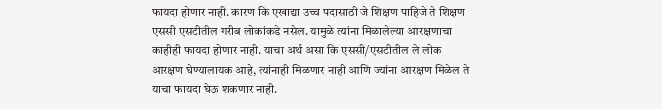फायदा होणार नाही. कारण कि एखाद्या उच्च पदासाठी जे शिक्षण पाहिजे ते शिक्षण एससी एसटीतील गरीब लोकांकडे नसेल. यामुळे त्यांना मिळालेल्या आरक्षणाचा काहीही फायदा होणार नाही. याचा अर्थ असा कि एससी/एसटीतील ले लोक आरक्षण घेण्यालायक आहे, त्यांनाही मिळणार नाही आणि ज्यांना आरक्षण मिळेल ते याचा फायदा घेऊ शकणार नाही.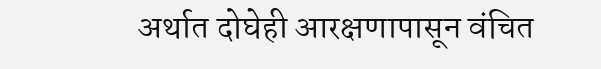अर्थात दोघेही आरक्षणापासून वंचित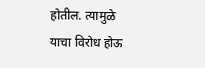होतील. त्यामुळे याचा विरोध होऊ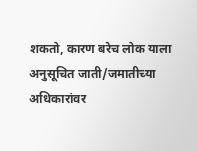शकतो, कारण बरेच लोक याला अनुसूचित जाती/जमातीच्या अधिकारांवर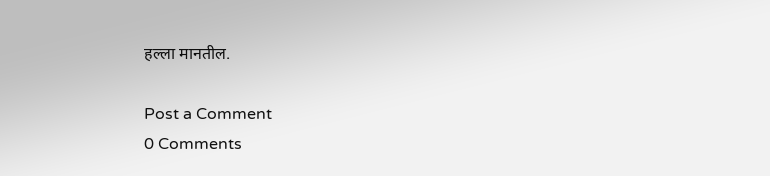हल्ला मानतील.

Post a Comment
0 Comments